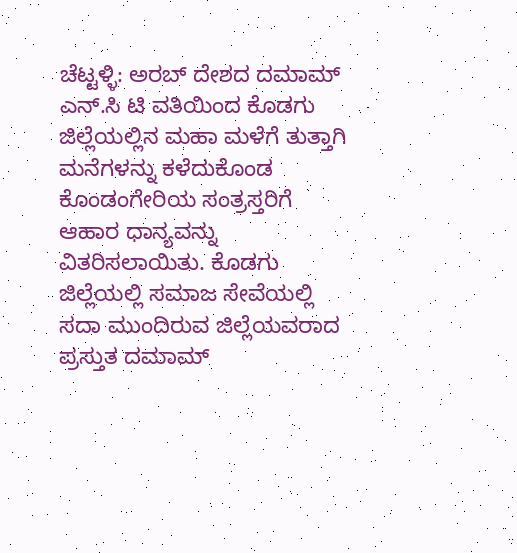ಚೆಟ್ಟಳ್ಳಿ: ಅರಬ್ ದೇಶದ ದಮಾಮ್ ಎನ್.ಸಿ ಟಿ ವತಿಯಿಂದ ಕೊಡಗು ಜಿಲ್ಲೆಯಲ್ಲಿನ ಮಹಾ ಮಳೆಗೆ ತುತ್ತಾಗಿ ಮನೆಗಳನ್ನು ಕಳೆದುಕೊಂಡ ಕೊಂಡಂಗೇರಿಯ ಸಂತ್ರಸ್ತರಿಗೆ ಆಹಾರ ಧಾನ್ಯವನ್ನು ವಿತರಿಸಲಾಯಿತು. ಕೊಡಗು ಜಿಲ್ಲೆಯಲ್ಲಿ ಸಮಾಜ ಸೇವೆಯಲ್ಲಿ ಸದಾ ಮುಂದಿರುವ ಜಿಲ್ಲೆಯವರಾದ ಪ್ರಸ್ತುತ ದಮಾಮ್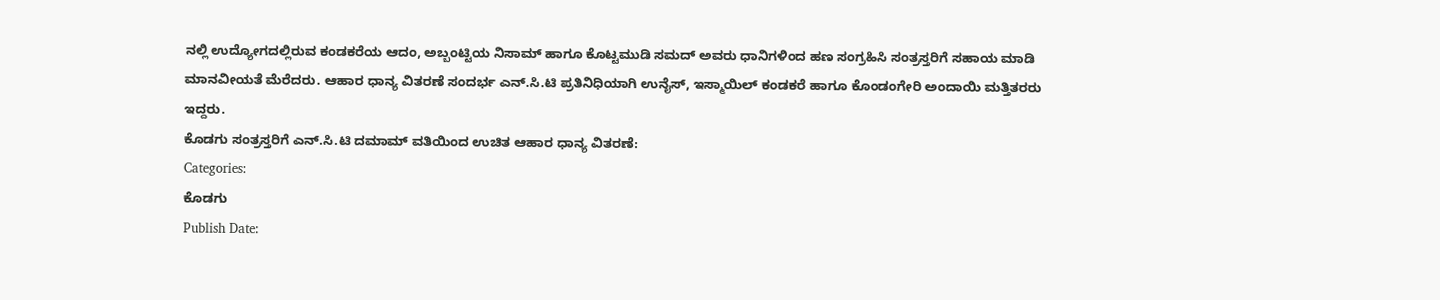ನಲ್ಲಿ ಉದ್ಯೋಗದಲ್ಲಿರುವ ಕಂಡಕರೆಯ ಆದಂ, ಅಬ್ಬಂಟ್ಟಿಯ ನಿಸಾಮ್ ಹಾಗೂ ಕೊಟ್ಟಮುಡಿ ಸಮದ್ ಅವರು ಧಾನಿಗಳಿಂದ ಹಣ ಸಂಗ್ರಹಿಸಿ ಸಂತ್ರಸ್ತರಿಗೆ ಸಹಾಯ ಮಾಡಿ ಮಾನವೀಯತೆ ಮೆರೆದರು. ಆಹಾರ ಧಾನ್ಯ ವಿತರಣೆ ಸಂದರ್ಭ ಎನ್.ಸಿ.ಟಿ ಪ್ರತಿನಿಧಿಯಾಗಿ ಉನೈಸ್, ಇಸ್ಮಾಯಿಲ್ ಕಂಡಕರೆ ಹಾಗೂ ಕೊಂಡಂಗೇರಿ ಅಂದಾಯಿ ಮತ್ತಿತರರು ಇದ್ದರು.
ಕೊಡಗು ಸಂತ್ರಸ್ತರಿಗೆ ಎನ್.ಸಿ.ಟಿ ದಮಾಮ್ ವತಿಯಿಂದ ಉಚಿತ ಆಹಾರ ಧಾನ್ಯ ವಿತರಣೆ:
Categories:
ಕೊಡಗು
Publish Date: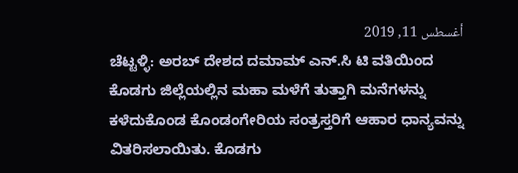أغسطس 11, 2019
ಚೆಟ್ಟಳ್ಳಿ: ಅರಬ್ ದೇಶದ ದಮಾಮ್ ಎನ್.ಸಿ ಟಿ ವತಿಯಿಂದ ಕೊಡಗು ಜಿಲ್ಲೆಯಲ್ಲಿನ ಮಹಾ ಮಳೆಗೆ ತುತ್ತಾಗಿ ಮನೆಗಳನ್ನು ಕಳೆದುಕೊಂಡ ಕೊಂಡಂಗೇರಿಯ ಸಂತ್ರಸ್ತರಿಗೆ ಆಹಾರ ಧಾನ್ಯವನ್ನು ವಿತರಿಸಲಾಯಿತು. ಕೊಡಗು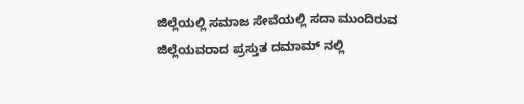ಜಿಲ್ಲೆಯಲ್ಲಿ ಸಮಾಜ ಸೇವೆಯಲ್ಲಿ ಸದಾ ಮುಂದಿರುವ ಜಿಲ್ಲೆಯವರಾದ ಪ್ರಸ್ತುತ ದಮಾಮ್ ನಲ್ಲಿ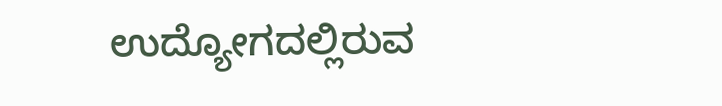ಉದ್ಯೋಗದಲ್ಲಿರುವ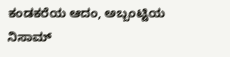ಕಂಡಕರೆಯ ಆದಂ, ಅಬ್ಬಂಟ್ಟಿಯ ನಿಸಾಮ್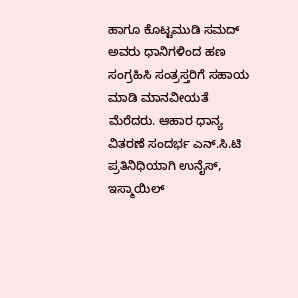ಹಾಗೂ ಕೊಟ್ಟಮುಡಿ ಸಮದ್ ಅವರು ಧಾನಿಗಳಿಂದ ಹಣ ಸಂಗ್ರಹಿಸಿ ಸಂತ್ರಸ್ತರಿಗೆ ಸಹಾಯ ಮಾಡಿ ಮಾನವೀಯತೆ ಮೆರೆದರು. ಆಹಾರ ಧಾನ್ಯ ವಿತರಣೆ ಸಂದರ್ಭ ಎನ್.ಸಿ.ಟಿ ಪ್ರತಿನಿಧಿಯಾಗಿ ಉನೈಸ್, ಇಸ್ಮಾಯಿಲ್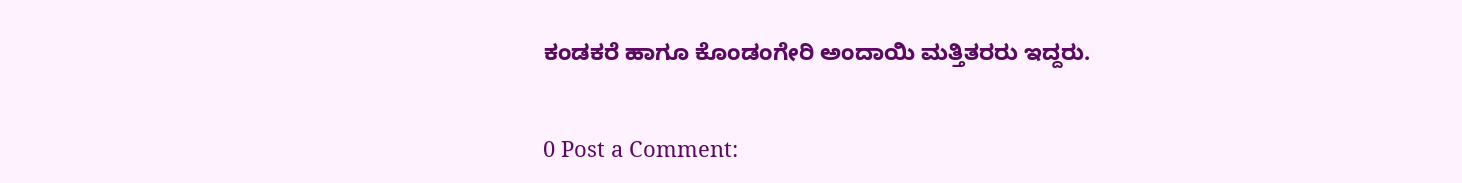ಕಂಡಕರೆ ಹಾಗೂ ಕೊಂಡಂಗೇರಿ ಅಂದಾಯಿ ಮತ್ತಿತರರು ಇದ್ದರು.


0 Post a Comment: